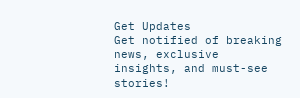Get Updates
Get notified of breaking news, exclusive insights, and must-see stories!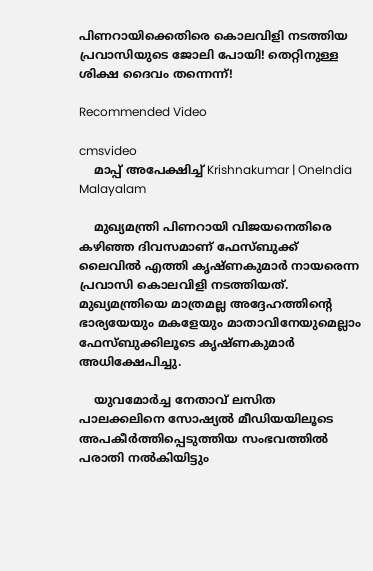പിണറായിക്കെതിരെ കൊലവിളി നടത്തിയ പ്രവാസിയുടെ ജോലി പോയി! തെറ്റിനുള്ള ശിക്ഷ ദൈവം തന്നെന്ന്!

Recommended Video

cmsvideo
    മാപ്പ് അപേക്ഷിച്ച് Krishnakumar | OneIndia Malayalam

    മുഖ്യമന്ത്രി പിണറായി വിജയനെതിരെ കഴിഞ്ഞ ദിവസമാണ് ഫേസ്ബുക്ക് ലൈവില്‍ എത്തി കൃഷ്ണകുമാര്‍ നായരെന്ന പ്രവാസി കൊലവിളി നടത്തിയത്. മുഖ്യമന്ത്രിയെ മാത്രമല്ല അദ്ദേഹത്തിന്‍റെ ഭാര്യയേയും മകളേയും മാതാവിനേയുമെല്ലാം ഫേസ്ബുക്കിലൂടെ കൃഷ്ണകുമാര്‍ അധിക്ഷേപിച്ചു.

    യുവമോര്‍ച്ച നേതാവ് ലസിത പാലക്കലിനെ സോഷ്യല്‍ മീഡിയയിലൂടെ അപകീര്‍ത്തിപ്പെടുത്തിയ സംഭവത്തില്‍ പരാതി നല്‍കിയിട്ടും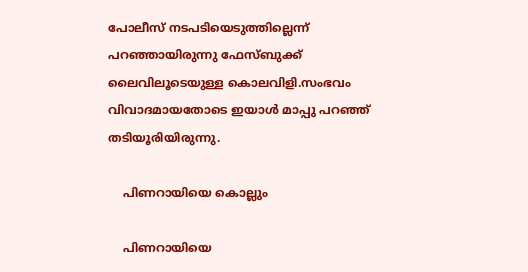പോലീസ് നടപടിയെടുത്തില്ലെന്ന് പറഞ്ഞായിരുന്നു ഫേസ്ബുക്ക് ലൈവിലൂടെയുള്ള കൊലവിളി.സംഭവം വിവാദമായതോടെ ഇയാള്‍ മാപ്പു പറഞ്ഞ് തടിയൂരിയിരുന്നു.

    പിണറായിയെ കൊല്ലും

    പിണറായിയെ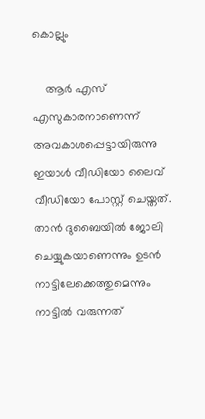കൊല്ലും

    ആര്‍ എസ് എസുകാരനാണെന്ന് അവകാശപ്പെട്ടായിരുന്നു ഇയാള്‍ വീഡിയോ ലൈവ് വീഡിയോ പോസ്റ്റ് ചെയ്തത്. താന്‍ ദുബൈയില്‍ ജോലി ചെയ്യുകയാണെന്നും ഉടന്‍ നാട്ടിലേക്കെത്തുമെന്നും നാട്ടില്‍ വരുന്നത്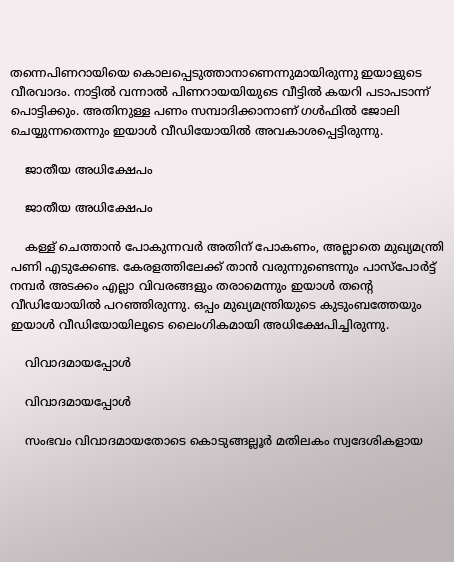തന്നെപിണറായിയെ കൊലപ്പെടുത്താനാണെന്നുമായിരുന്നു ഇയാളുടെ വീരവാദം. നാട്ടില്‍ വന്നാല്‍ പിണറായയിയുടെ വീട്ടില്‍ കയറി പടാപടാന്ന് പൊട്ടിക്കും. അതിനുള്ള പണം സമ്പാദിക്കാനാണ് ഗള്‍ഫില്‍ ജോലി ചെയ്യുന്നതെന്നും ഇയാള്‍ വീഡിയോയില്‍ അവകാശപ്പെട്ടിരുന്നു.

    ജാതീയ അധിക്ഷേപം

    ജാതീയ അധിക്ഷേപം

    കള്ള് ചെത്താന്‍ പോകുന്നവര്‍ അതിന് പോകണം, അല്ലാതെ മുഖ്യമന്ത്രി പണി എടുക്കേണ്ട. കേരളത്തിലേക്ക് താന്‍ വരുന്നുണ്ടെന്നും പാസ്‌പോര്‍ട്ട് നമ്പര്‍ അടക്കം എല്ലാ വിവരങ്ങളും തരാമെന്നും ഇയാള്‍ തന്‍റെ വീഡിയോയില്‍ പറഞ്ഞിരുന്നു. ഒപ്പം മുഖ്യമന്ത്രിയുടെ കുടുംബത്തേയും ഇയാള്‍ വീഡിയോയിലൂടെ ലൈംഗികമായി അധിക്ഷേപിച്ചിരുന്നു.

    വിവാദമായപ്പോള്‍

    വിവാദമായപ്പോള്‍

    സംഭവം വിവാദമായതോടെ കൊടുങ്ങല്ലൂര്‍ മതിലകം സ്വദേശികളായ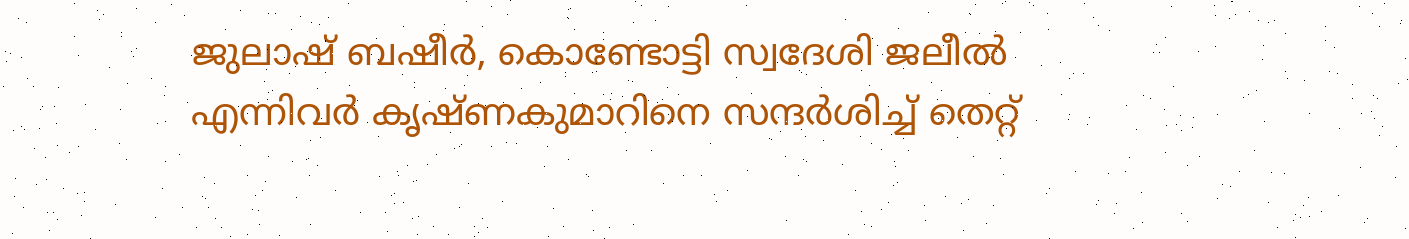ജുലാഷ് ബഷീര്‍, കൊണ്ടോട്ടി സ്വദേശി ജലീല്‍ എന്നിവര്‍ കൃഷ്ണകുമാറിനെ സന്ദര്‍ശിച്ച് തെറ്റ്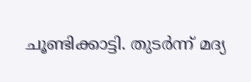ചൂണ്ടിക്കാട്ടി. തുടര്‍ന്ന് മദ്യ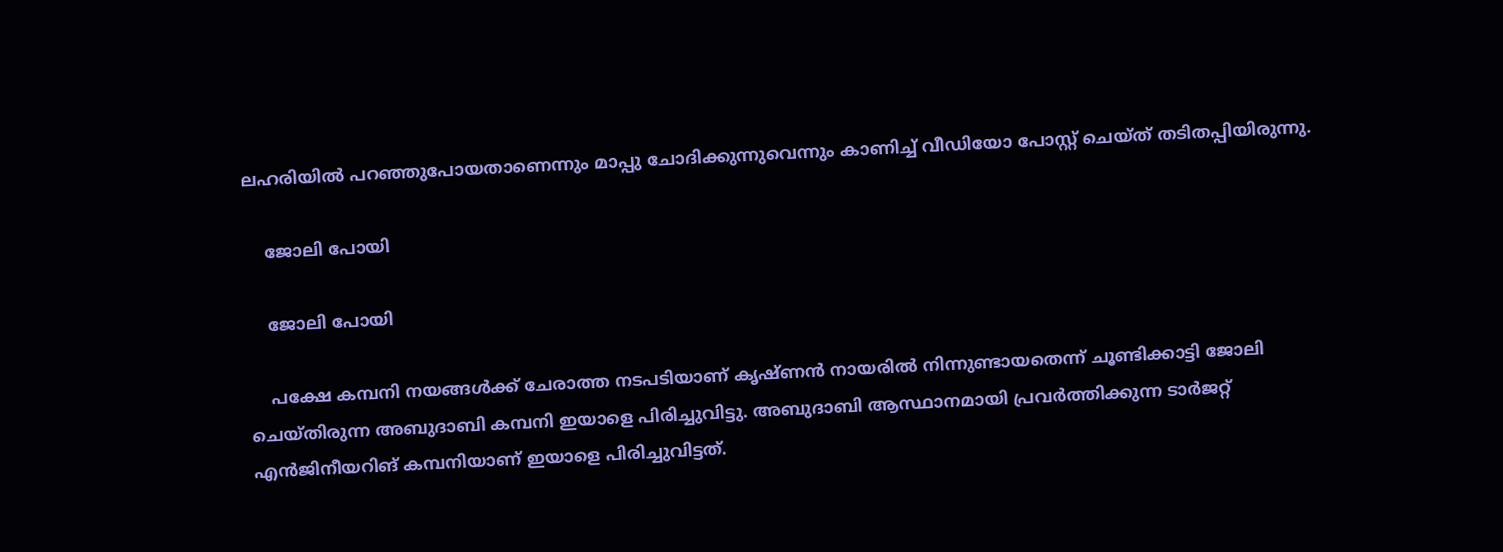ലഹരിയില്‍ പറഞ്ഞുപോയതാണെന്നും മാപ്പു ചോദിക്കുന്നുവെന്നും കാണിച്ച് വീഡിയോ പോസ്റ്റ് ചെയ്ത് തടിതപ്പിയിരുന്നു.

    ജോലി പോയി

    ജോലി പോയി

    പക്ഷേ കമ്പനി നയങ്ങള്‍ക്ക് ചേരാത്ത നടപടിയാണ് കൃഷ്ണന്‍ നായരില്‍ നിന്നുണ്ടായതെന്ന് ചൂണ്ടിക്കാട്ടി ജോലി ചെയ്തിരുന്ന അബുദാബി കമ്പനി ഇയാളെ പിരിച്ചുവിട്ടു. അബുദാബി ആസ്ഥാനമായി പ്രവര്‍ത്തിക്കുന്ന ടാര്‍ജറ്റ് എന്‍ജിനീയറിങ് കമ്പനിയാണ് ഇയാളെ പിരിച്ചുവിട്ടത്.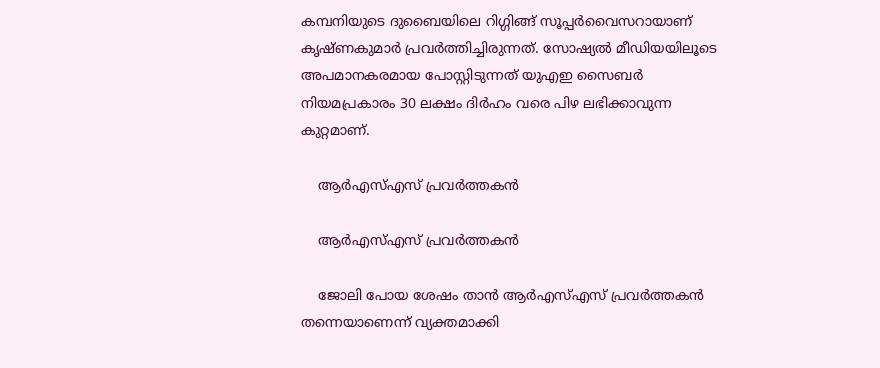കമ്പനിയുടെ ദുബൈയിലെ റിഗ്ഗിങ്ങ് സൂപ്പര്‍വൈസറായാണ് കൃഷ്ണകുമാര്‍ പ്രവര്‍ത്തിച്ചിരുന്നത്. സോഷ്യല്‍ മീഡിയയിലൂടെ അപമാനകരമായ പോസ്റ്റിടുന്നത് യുഎഇ സൈബര്‍ നിയമപ്രകാരം 30 ലക്ഷം ദിര്‍ഹം വരെ പിഴ ലഭിക്കാവുന്ന കുറ്റമാണ്.

    ആര്‍എസ്എസ് പ്രവര്‍ത്തകന്‍

    ആര്‍എസ്എസ് പ്രവര്‍ത്തകന്‍

    ജോലി പോയ ശേഷം താന്‍ ആര്‍എസ്എസ് പ്രവര്‍ത്തകന്‍ തന്നെയാണെന്ന് വ്യക്തമാക്കി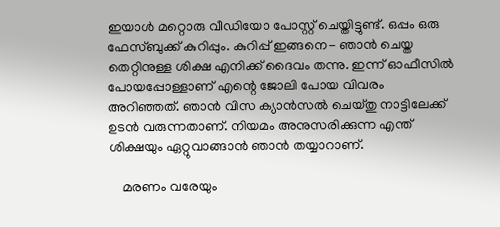ഇയാള്‍ മറ്റൊരു വീഡിയോ പോസ്റ്റ് ചെയ്തിട്ടുണ്ട്. ഒപ്പം ഒരു ഫേസ്ബുക്ക് കുറിപ്പും. കുറിപ്പ് ഇങ്ങനെ- ഞാൻ ചെയ്ത തെറ്റിനുള്ള ശിക്ഷ എനിക്ക് ദൈവം തന്നു. ഇന്ന് ഓഫീസിൽ പോയപ്പോള്ളാണ് എന്റെ ജോലി പോയ വിവരം അറിഞ്ഞത്. ഞാൻ വിസ ക്യാൻസൽ ചെയ്തു നാട്ടിലേക്ക് ഉടൻ വരുന്നതാണ്. നിയമം അനുസരിക്കുന്ന എന്ത് ശിക്ഷയും ഏറ്റുവാങ്ങാൻ ഞാൻ തയ്യാറാണ്.

    മരണം വരേയും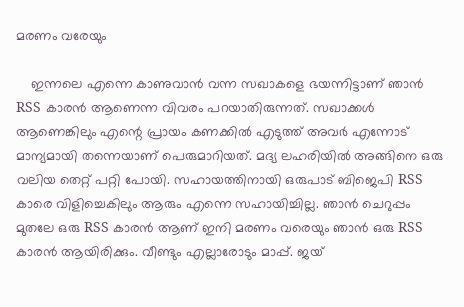മരണം വരേയും

    ഇന്നലെ എന്നെ കാണുവാൻ വന്ന സഖാകളെ ഭയന്നിട്ടാണ് ഞാൻ RSS കാരൻ ആണെന്ന വിവരം പറയാതിരുന്നത്. സഖാക്കൾ ആണെങ്കിലും എന്റെ പ്രായം കണക്കിൽ എടുത്ത് അവർ എന്നോട് മാന്യമായി തന്നെയാണ് പെരുമാറിയത്. മദ്യ ലഹരിയിൽ അങ്ങിനെ ഒരു വലിയ തെറ്റ് പറ്റി പോയി. സഹായത്തിനായി ഒരുപാട് ബിജെപി RSS കാരെ വിളിച്ചെകിലും ആരും എന്നെ സഹായിച്ചില്ല. ഞാൻ ചെറുപ്പം മുതലേ ഒരു RSS കാരൻ ആണ് ഇനി മരണം വരെയും ഞാൻ ഒരു RSS കാരൻ ആയിരിക്കും. വീണ്ടും എല്ലാരോടും മാപ്പ്. ജയ്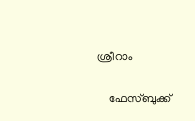ശ്രീറാം

    ഫേസ്ബുക്ക്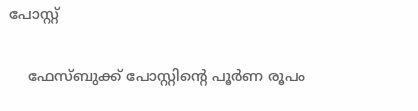പോസ്റ്റ്

    ഫേസ്ബുക്ക് പോസ്റ്റിന്‍റെ പൂര്‍ണ രൂപം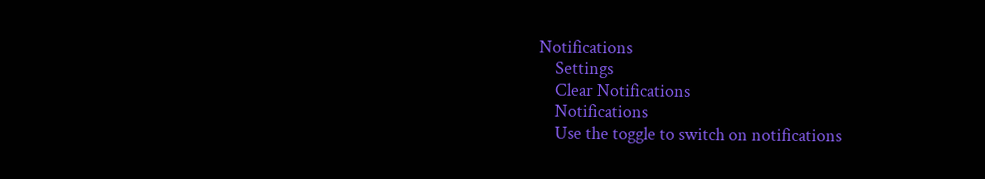Notifications
    Settings
    Clear Notifications
    Notifications
    Use the toggle to switch on notifications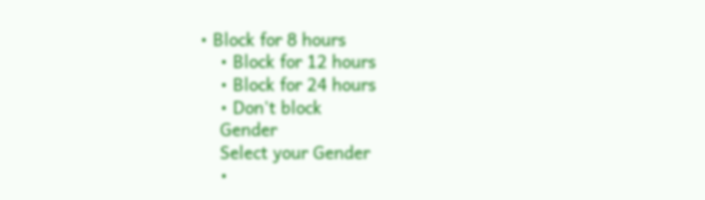• Block for 8 hours
    • Block for 12 hours
    • Block for 24 hours
    • Don't block
    Gender
    Select your Gender
    •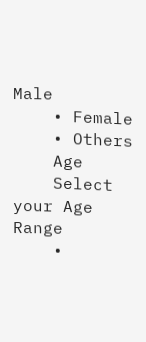Male
    • Female
    • Others
    Age
    Select your Age Range
    •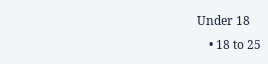Under 18
    • 18 to 25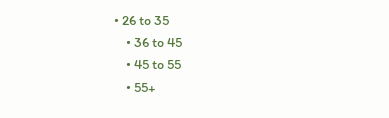• 26 to 35
    • 36 to 45
    • 45 to 55
    • 55+